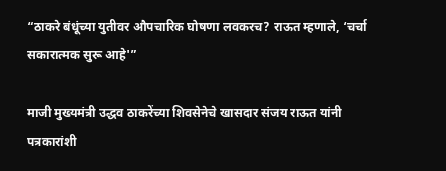“ठाकरे बंधूंच्या युतीवर औपचारिक घोषणा लवकरच? राऊत म्हणाले, ‘चर्चा सकारात्मक सुरू आहे'”

माजी मुख्यमंत्री उद्धव ठाकरेंच्या शिवसेनेचे खासदार संजय राऊत यांनी पत्रकारांशी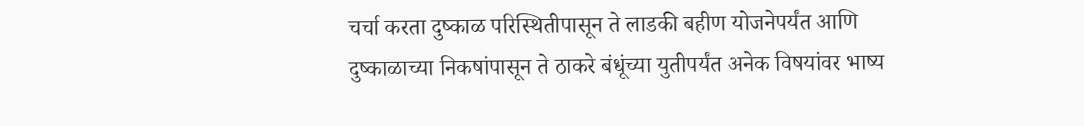चर्चा करता दुष्काळ परिस्थितीपासून ते लाडकी बहीण योजनेपर्यंत आणि दुष्काळाच्या निकषांपासून ते ठाकरे बंधूंच्या युतीपर्यंत अनेक विषयांवर भाष्य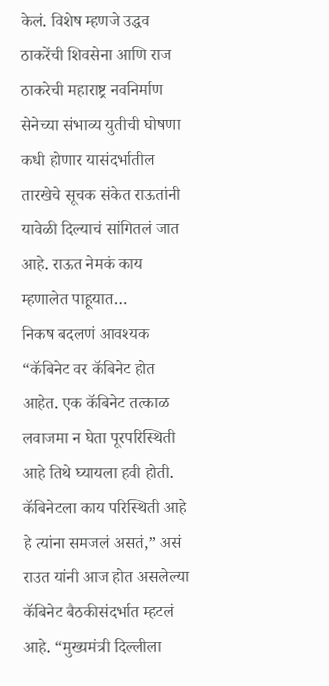केलं. विशेष म्हणजे उद्धव ठाकरेंची शिवसेना आणि राज ठाकरेची महाराष्ट्र नवनिर्माण सेनेच्या संभाव्य युतीची घोषणा कधी होणार यासंदर्भातील तारखेचे सूचक संकेत राऊतांनी यावेळी दिल्याचं सांगितलं जात आहे. राऊत नेमकं काय म्हणालेत पाहूयात…
निकष बदलणं आवश्यक
“कॅबिनेट वर कॅबिनेट होत आहेत. एक कॅबिनेट तत्काळ लवाजमा न घेता पूरपरिस्थिती आहे तिथे घ्यायला हवी होती. कॅबिनेटला काय परिस्थिती आहे हे त्यांना समजलं असतं,” असं राउत यांनी आज होत असलेल्या कॅबिनेट बैठकीसंदर्भात म्हटलं आहे. “मुख्यमंत्री दिल्लीला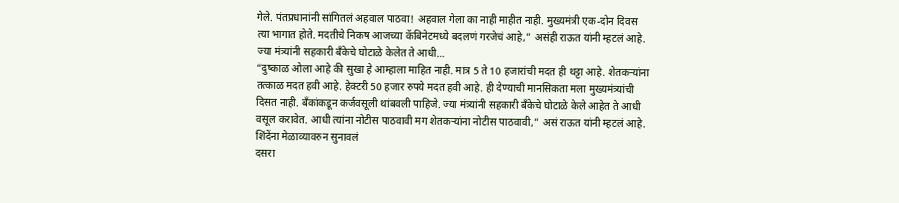गेले. पंतप्रधानांनी सांगितलं अहवाल पाठवा! अहवाल गेला का नाही माहीत नाही. मुख्यमंत्री एक-दोन दिवस त्या भागात होते. मदतीचे निकष आजच्या कॅबिनेटमध्ये बदलणं गरजेचं आहे,” असंही राऊत यांनी म्हटलं आहे.
ज्या मंत्र्यांनी सहकारी बँकेचे घोटाळे केलेत ते आधी…
“दुष्काळ ओला आहे की सुखा हे आम्हाला माहित नाही. मात्र 5 ते 10 हजारांची मदत ही थट्टा आहे. शेतकऱ्यांना तत्काळ मदत हवी आहे. हेक्टरी 50 हजार रुपये मदत हवी आहे. ही देण्याची मानसिकता मला मुख्यमंत्र्यांची दिसत नाही. बँकांकडून कर्जवसूली थांबवली पाहिजे. ज्या मंत्र्यांनी सहकारी बँकेचे घोटाळे केले आहेत ते आधी वसूल करावेत. आधी त्यांना नोटीस पाठवावी मग शेतकऱ्यांना नोटीस पाठवावी,” असं राऊत यांनी म्हटलं आहे.
शिंदेंना मेळाव्यावरुन सुनावलं
दसरा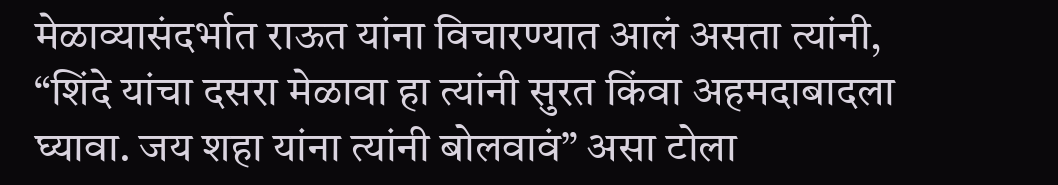मेळाव्यासंदर्भात राऊत यांना विचारण्यात आलं असता त्यांनी, “शिंदे यांचा दसरा मेळावा हा त्यांनी सुरत किंवा अहमदाबादला घ्यावा. जय शहा यांना त्यांनी बोलवावं” असा टोला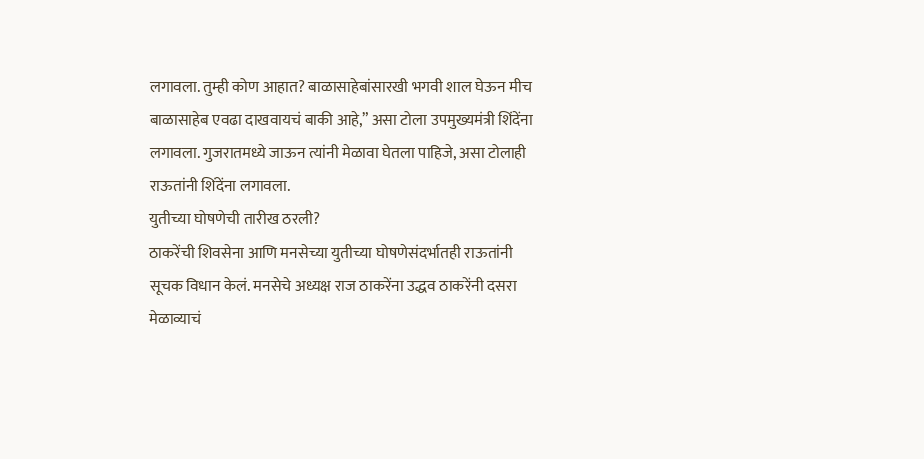लगावला. तुम्ही कोण आहात? बाळासाहेबांसारखी भगवी शाल घेऊन मीच बाळासाहेब एवढा दाखवायचं बाकी आहे,” असा टोला उपमुख्यमंत्री शिंदेंना लगावला. गुजरातमध्ये जाऊन त्यांनी मेळावा घेतला पाहिजे, असा टोलाही राऊतांनी शिंदेंना लगावला.
युतीच्या घोषणेची तारीख ठरली?
ठाकरेंची शिवसेना आणि मनसेच्या युतीच्या घोषणेसंदर्भातही राऊतांनी सूचक विधान केलं. मनसेचे अध्यक्ष राज ठाकरेंना उद्धव ठाकरेंनी दसरा मेळाव्याचं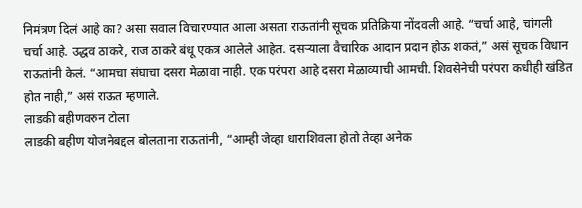निमंत्रण दिलं आहे का? असा सवाल विचारण्यात आला असता राऊतांनी सूचक प्रतिक्रिया नोंदवली आहे. “चर्चा आहे, चांगली चर्चा आहे. उद्धव ठाकरे, राज ठाकरे बंधू एकत्र आलेले आहेत. दसऱ्याला वैचारिक आदान प्रदान होऊ शकतं,” असं सूचक विधान राऊतांनी केलं. “आमचा संघाचा दसरा मेळावा नाही. एक परंपरा आहे दसरा मेळाव्याची आमची. शिवसेनेची परंपरा कधीही खंडित होत नाही,” असं राऊत म्हणाले.
लाडकी बहीणवरुन टोला
लाडकी बहीण योजनेबद्दल बोलताना राऊतांनी, “आम्ही जेव्हा धाराशिवला होतो तेव्हा अनेक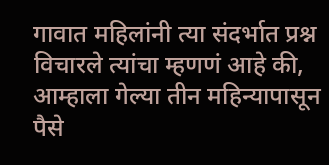गावात महिलांनी त्या संदर्भात प्रश्न विचारले त्यांचा म्हणणं आहे की, आम्हाला गेल्या तीन महिन्यापासून पैसे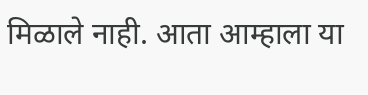मिळाले नाही. आता आम्हाला या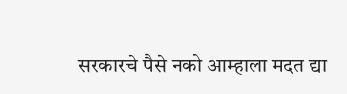सरकारचे पैसे नको आम्हाला मदत द्या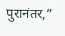पुरानंतर,”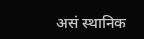असं स्थानिक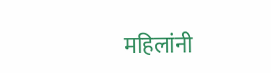महिलांनी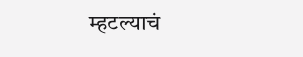म्हटल्याचं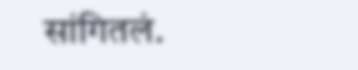सांगितलं.